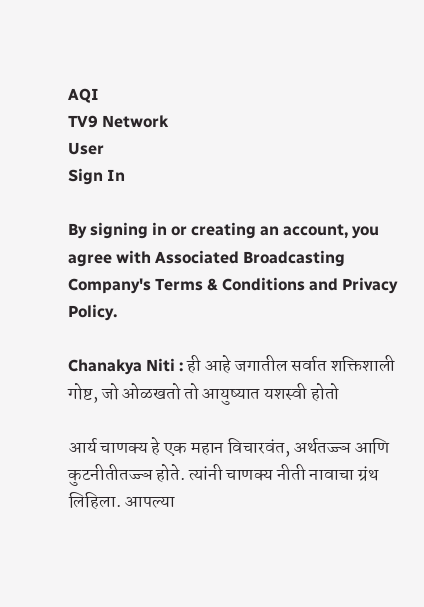AQI
TV9 Network
User
Sign In

By signing in or creating an account, you agree with Associated Broadcasting Company's Terms & Conditions and Privacy Policy.

Chanakya Niti : ही आहे जगातील सर्वात शक्तिशाली गोष्ट, जो ओळखतो तो आयुष्यात यशस्वी होतो

आर्य चाणक्य हे एक महान विचारवंत, अर्थतज्ज्ञ आणि कुटनीतीतज्ज्ञ होते. त्यांनी चाणक्य नीती नावाचा ग्रंथ लिहिला. आपल्या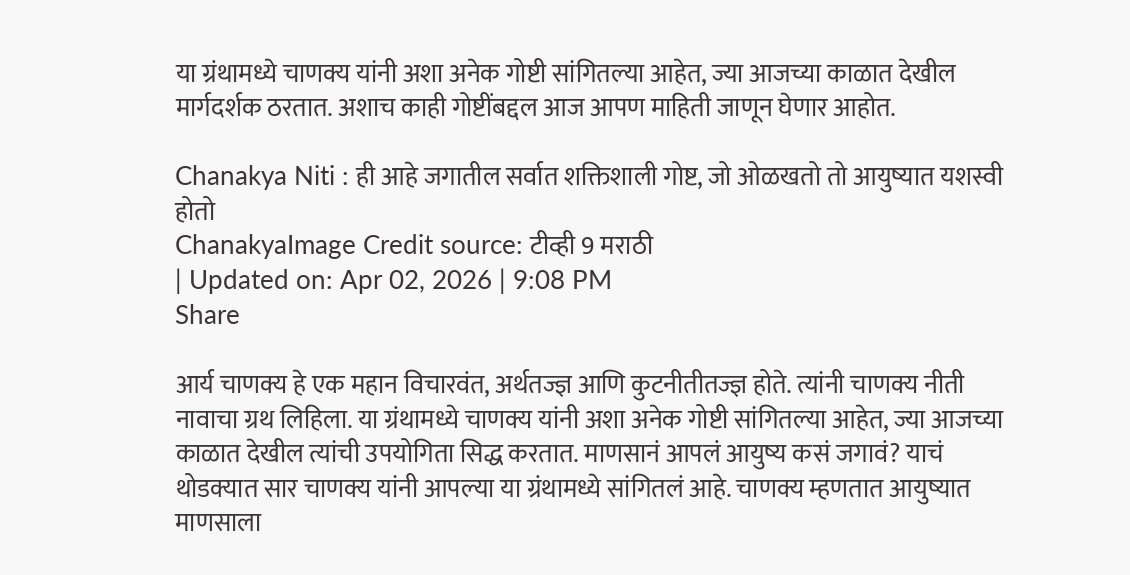या ग्रंथामध्ये चाणक्य यांनी अशा अनेक गोष्टी सांगितल्या आहेत, ज्या आजच्या काळात देखील मार्गदर्शक ठरतात. अशाच काही गोष्टींबद्दल आज आपण माहिती जाणून घेणार आहोत.

Chanakya Niti : ही आहे जगातील सर्वात शक्तिशाली गोष्ट, जो ओळखतो तो आयुष्यात यशस्वी होतो
ChanakyaImage Credit source: टीव्ही 9 मराठी
| Updated on: Apr 02, 2026 | 9:08 PM
Share

आर्य चाणक्य हे एक महान विचारवंत, अर्थतज्ज्ञ आणि कुटनीतीतज्ज्ञ होते. त्यांनी चाणक्य नीती नावाचा ग्रथ लिहिला. या ग्रंथामध्ये चाणक्य यांनी अशा अनेक गोष्टी सांगितल्या आहेत, ज्या आजच्या काळात देखील त्यांची उपयोगिता सिद्ध करतात. माणसानं आपलं आयुष्य कसं जगावं? याचं थोडक्यात सार चाणक्य यांनी आपल्या या ग्रंथामध्ये सांगितलं आहे. चाणक्य म्हणतात आयुष्यात माणसाला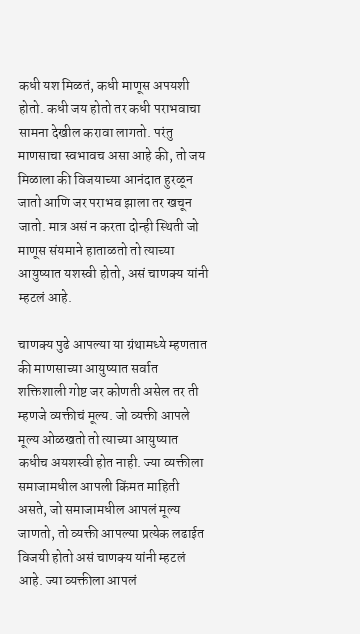कधी यश मिळतं, कधी माणूस अपयशी होतो. कधी जय होतो तर कधी पराभवाचा सामना देखील करावा लागतो. परंतु माणसाचा स्वभावच असा आहे की, तो जय मिळाला की विजयाच्या आनंदात हुरळून जातो आणि जर पराभव झाला तर खचून जातो. मात्र असं न करता दोन्ही स्थिती जो माणूस संयमाने हाताळतो तो त्याच्या आयुष्यात यशस्वी होतो, असं चाणक्य यांनी म्हटलं आहे.

चाणक्य पुढे आपल्या या ग्रंथामध्ये म्हणतात की माणसाच्या आयुष्यात सर्वात शक्तिशाली गोष्ट जर कोणती असेल तर ती म्हणजे व्यक्तीचं मूल्य. जो व्यक्ती आपले मूल्य ओळखतो तो त्याच्या आयुष्यात कधीच अयशस्वी होत नाही. ज्या व्यक्तीला समाजामधील आपली किंमत माहिती असते, जो समाजामधील आपलं मूल्य जाणतो, तो व्यक्ती आपल्या प्रत्येक लढाईत विजयी होतो असं चाणक्य यांनी म्हटलं आहे. ज्या व्यक्तीला आपलं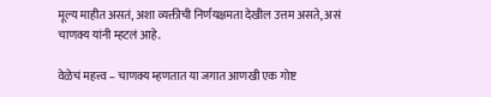मूल्य माहीत असतं, अशा व्यक्तीची निर्णयक्षमता देखील उत्तम असते, असं चाणक्य यांनी म्हटलं आहे.

वेळेचं महत्त्व – चाणक्य म्हणतात या जगात आणखी एक गोष्ट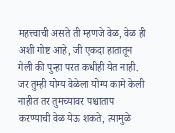महत्त्वाची असते ती म्हणजे वेळ, वेळ ही अशी गोष्ट आहे, जी एकदा हातातून गेली की पुन्हा परत कधीही येत नाही. जर तुम्ही योग्य वेळेला योग्य कामे केली नाहीत तर तुमच्यावर पश्चाताप करण्याची वेळ येऊ शकते, त्यामुळे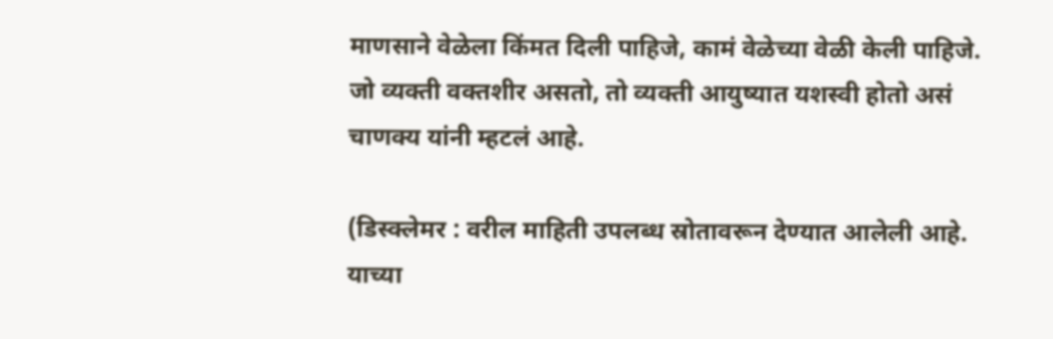माणसाने वेळेला किंमत दिली पाहिजे, कामं वेळेच्या वेळी केली पाहिजे. जो व्यक्ती वक्तशीर असतो, तो व्यक्ती आयुष्यात यशस्वी होतो असं चाणक्य यांनी म्हटलं आहे.

(डिस्क्लेमर : वरील माहिती उपलब्ध स्रोतावरून देण्यात आलेली आहे. याच्या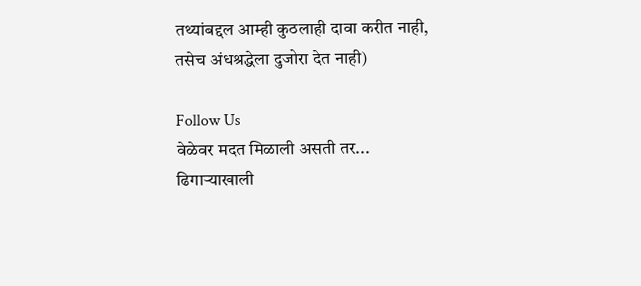तथ्यांबद्दल आम्ही कुठलाही दावा करीत नाही, तसेच अंधश्रद्धेला दुजोरा देत नाही)

Follow Us
वेळेवर मदत मिळाली असती तर... ढिगाऱ्याखाली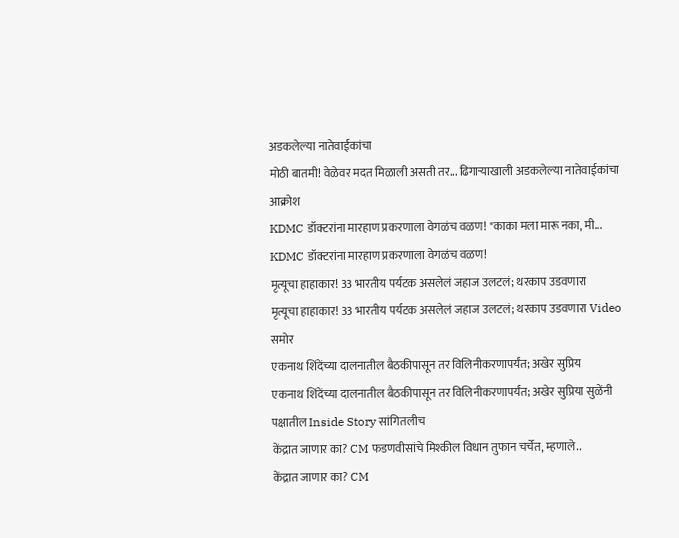अडकलेल्या नातेवाईकांचा
मोठी बातमी! वेळेवर मदत मिळाली असती तर... ढिगाऱ्याखाली अडकलेल्या नातेवाईकांचा आक्रोश
KDMC डॉक्टरांना मारहाण प्रकरणाला वेगळंच वळण! "काका मला मारू नका, मी...
KDMC डॉक्टरांना मारहाण प्रकरणाला वेगळंच वळण!
मृत्यूचा हाहाकार! 33 भारतीय पर्यटक असलेलं जहाज उलटलं; थरकाप उडवणारा
मृत्यूचा हाहाकार! 33 भारतीय पर्यटक असलेलं जहाज उलटलं; थरकाप उडवणारा Video समोर
एकनाथ शिंदेंच्या दालनातील बैठकीपासून तर विलिनीकरणापर्यंत; अखेर सुप्रिय
एकनाथ शिंदेंच्या दालनातील बैठकीपासून तर विलिनीकरणापर्यंत; अखेर सुप्रिया सुळेंनी पक्षातील Inside Story सांगितलीच
केंद्रात जाणार का? CM फडणवीसांचे मिश्कील विधान तुफान चर्चेत, म्हणाले..
केंद्रात जाणार का? CM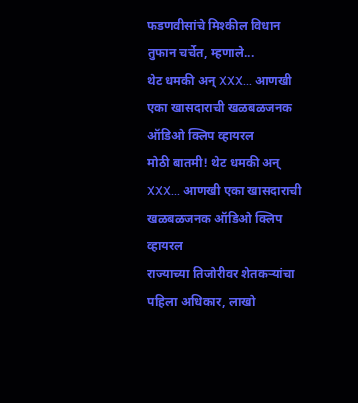फडणवीसांचे मिश्कील विधान तुफान चर्चेत, म्हणाले...
थेट धमकी अन् XXX... आणखी एका खासदाराची खळबळजनक ऑडिओ क्लिप व्हायरल
मोठी बातमी! थेट धमकी अन् XXX... आणखी एका खासदाराची खळबळजनक ऑडिओ क्लिप व्हायरल
राज्याच्या तिजोरीवर शेतकऱ्यांचा पहिला अधिकार, लाखो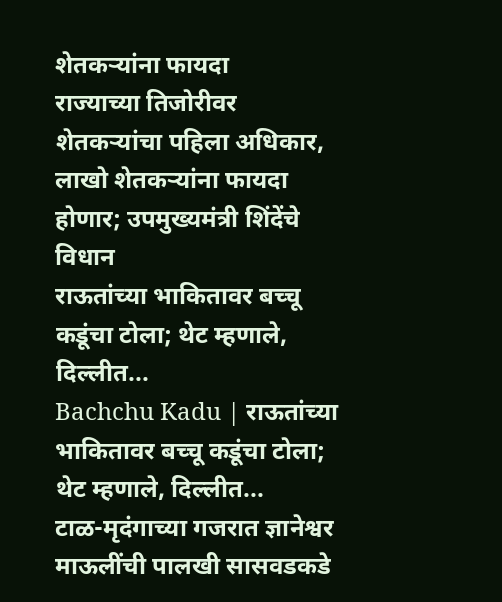शेतकऱ्यांना फायदा
राज्याच्या तिजोरीवर शेतकऱ्यांचा पहिला अधिकार, लाखो शेतकऱ्यांना फायदा होणार; उपमुख्यमंत्री शिंदेंचे विधान
राऊतांच्या भाकितावर बच्चू कडूंचा टोला; थेट म्हणाले, दिल्लीत...
Bachchu Kadu | राऊतांच्या भाकितावर बच्चू कडूंचा टोला; थेट म्हणाले, दिल्लीत...
टाळ-मृदंगाच्या गजरात ज्ञानेश्वर माऊलींची पालखी सासवडकडे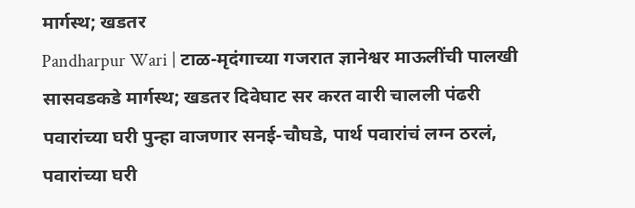मार्गस्थ; खडतर
Pandharpur Wari | टाळ-मृदंगाच्या गजरात ज्ञानेश्वर माऊलींची पालखी सासवडकडे मार्गस्थ; खडतर दिवेघाट सर करत वारी चालली पंढरी
पवारांच्या घरी पुन्हा वाजणार सनई-चौघडे, पार्थ पवारांचं लग्न ठरलं,
पवारांच्या घरी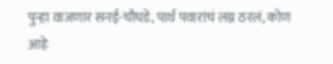पुन्हा वाजणार सनई-चौघडे, पार्थ पवारांचं लग्न ठरलं, कोण आहे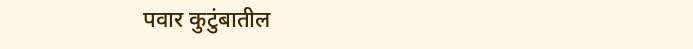पवार कुटुंबातील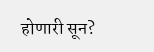होणारी सून?